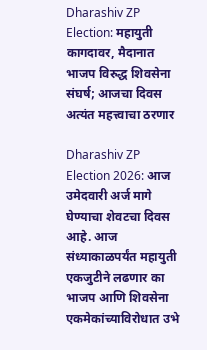Dharashiv ZP Election: महायुती कागदावर, मैदानात भाजप विरुद्ध शिवसेना संघर्ष; आजचा दिवस अत्यंत महत्त्वाचा ठरणार

Dharashiv ZP Election 2026: आज उमेदवारी अर्ज मागे घेण्याचा शेवटचा दिवस आहे. आज संध्याकाळपर्यंत महायुती एकजुटीने लढणार का भाजप आणि शिवसेना एकमेकांच्याविरोधात उभे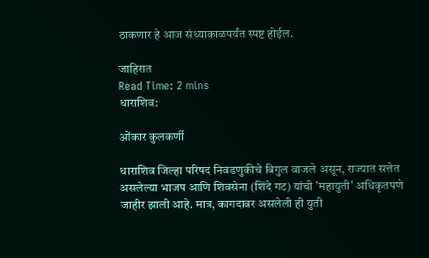ठाकणार हे आज संध्याकाळपर्यंत स्पष्ट होईल.

जाहिरात
Read Time: 2 mins
धाराशिव:

ओंकार कुलकर्णी

धाराशिव जिल्हा परिषद निवडणुकीचे बिगुल वाजले असून, राज्यात सत्तेत असलेल्या भाजप आणि शिवसेना (शिंदे गट) यांची 'महायुती' अधिकृतपणे जाहीर झाली आहे. मात्र, कागदावर असलेली ही युती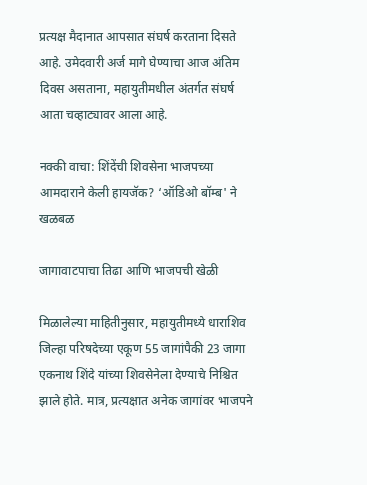प्रत्यक्ष मैदानात आपसात संघर्ष करताना दिसते आहे. उमेदवारी अर्ज मागे घेण्याचा आज अंतिम दिवस असताना, महायुतीमधील अंतर्गत संघर्ष आता चव्हाट्यावर आला आहे.

नक्की वाचा: शिंदेंची शिवसेना भाजपच्या आमदाराने केली हायजॅक? ‘ऑडिओ बॉम्ब' ने खळबळ

जागावाटपाचा तिढा आणि भाजपची खेळी

मिळालेल्या माहितीनुसार, महायुतीमध्ये धाराशिव जिल्हा परिषदेच्या एकूण 55 जागांपैकी 23 जागा एकनाथ शिंदे यांच्या शिवसेनेला देण्याचे निश्चित झाले होते. मात्र, प्रत्यक्षात अनेक जागांवर भाजपने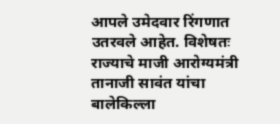आपले उमेदवार रिंगणात उतरवले आहेत. विशेषतः राज्याचे माजी आरोग्यमंत्री तानाजी सावंत यांचा बालेकिल्ला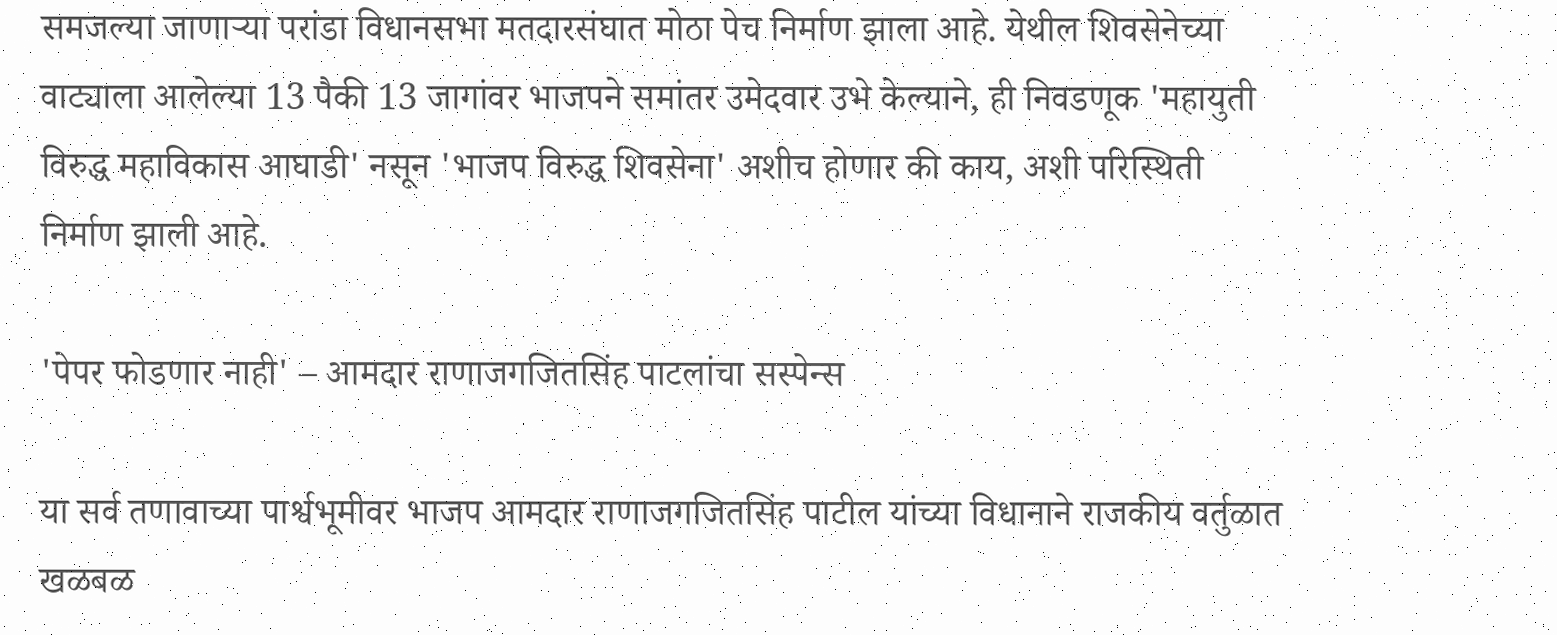समजल्या जाणाऱ्या परांडा विधानसभा मतदारसंघात मोठा पेच निर्माण झाला आहे. येथील शिवसेनेच्या वाट्याला आलेल्या 13 पैकी 13 जागांवर भाजपने समांतर उमेदवार उभे केल्याने, ही निवडणूक 'महायुती विरुद्ध महाविकास आघाडी' नसून 'भाजप विरुद्ध शिवसेना' अशीच होणार की काय, अशी परिस्थिती निर्माण झाली आहे.

'पेपर फोडणार नाही' – आमदार राणाजगजितसिंह पाटलांचा सस्पेन्स

या सर्व तणावाच्या पार्श्वभूमीवर भाजप आमदार राणाजगजितसिंह पाटील यांच्या विधानाने राजकीय वर्तुळात खळबळ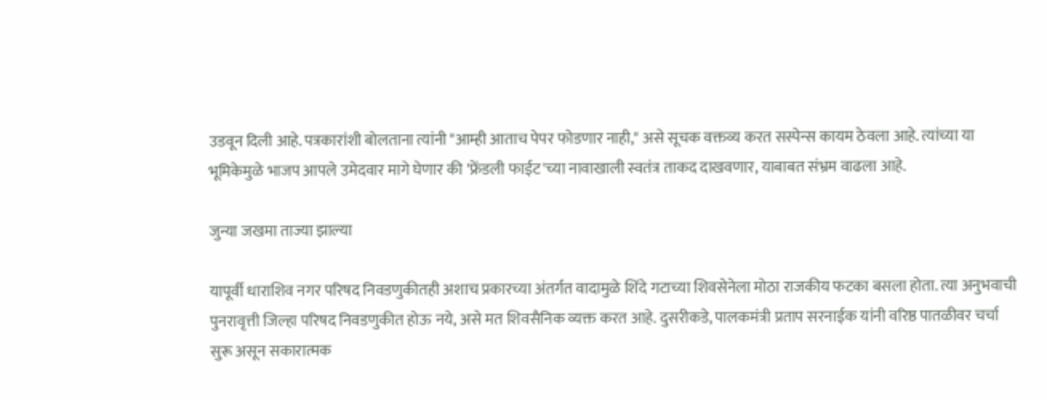उडवून दिली आहे. पत्रकारांशी बोलताना त्यांनी "आम्ही आताच पेपर फोडणार नाही," असे सूचक वक्तव्य करत सस्पेन्स कायम ठेवला आहे. त्यांच्या या भूमिकेमुळे भाजप आपले उमेदवार मागे घेणार की 'फ्रेंडली फाईट'च्या नावाखाली स्वतंत्र ताकद दाखवणार, याबाबत संभ्रम वाढला आहे.

जुन्या जखमा ताज्या झाल्या

यापूर्वी धाराशिव नगर परिषद निवडणुकीतही अशाच प्रकारच्या अंतर्गत वादामुळे शिंदे गटाच्या शिवसेनेला मोठा राजकीय फटका बसला होता. त्या अनुभवाची पुनरावृत्ती जिल्हा परिषद निवडणुकीत होऊ नये, असे मत शिवसैनिक व्यक्त करत आहे. दुसरीकडे, पालकमंत्री प्रताप सरनाईक यांनी वरिष्ठ पातळीवर चर्चा सुरू असून सकारात्मक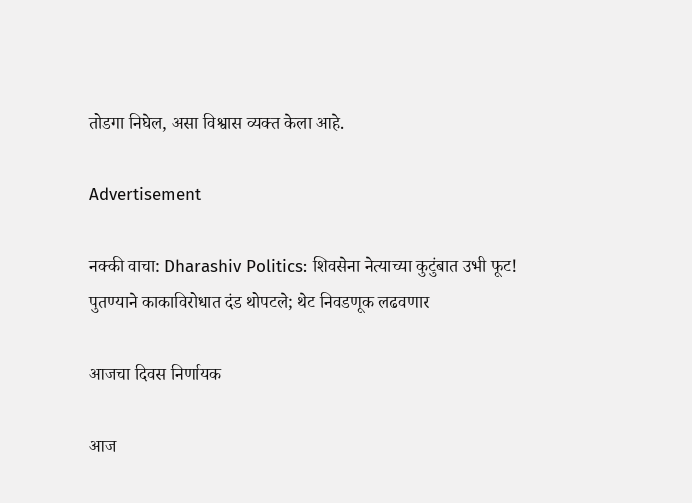तोडगा निघेल, असा विश्वास व्यक्त केला आहे.

Advertisement

नक्की वाचा: Dharashiv Politics: शिवसेना नेत्याच्या कुटुंबात उभी फूट! पुतण्याने काकाविरोधात दंड थोपटले; थेट निवडणूक लढवणार

आजचा दिवस निर्णायक

आज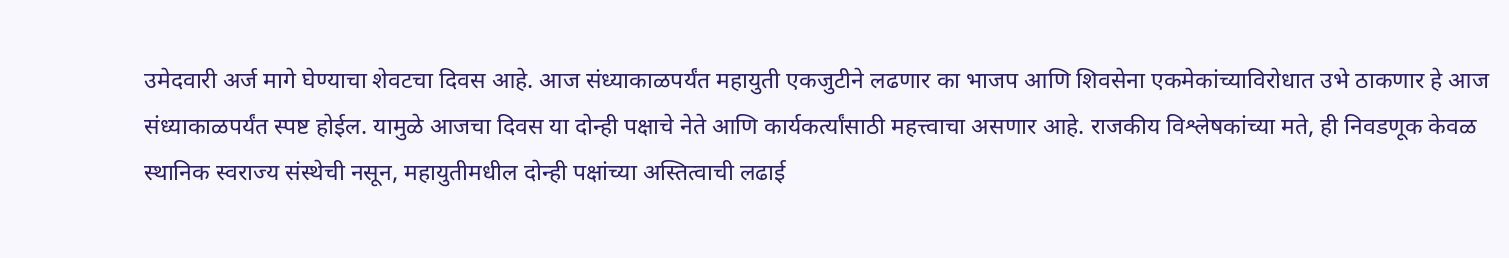उमेदवारी अर्ज मागे घेण्याचा शेवटचा दिवस आहे. आज संध्याकाळपर्यंत महायुती एकजुटीने लढणार का भाजप आणि शिवसेना एकमेकांच्याविरोधात उभे ठाकणार हे आज संध्याकाळपर्यंत स्पष्ट होईल. यामुळे आजचा दिवस या दोन्ही पक्षाचे नेते आणि कार्यकर्त्यांसाठी महत्त्वाचा असणार आहे. राजकीय विश्लेषकांच्या मते, ही निवडणूक केवळ स्थानिक स्वराज्य संस्थेची नसून, महायुतीमधील दोन्ही पक्षांच्या अस्तित्वाची लढाई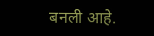बनली आहे.